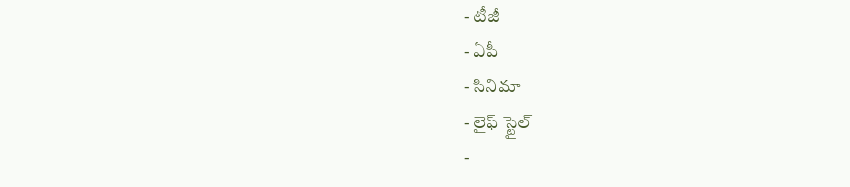- టీజీ
- ఏపీ
- సినిమా
- లైఫ్ స్టైల్
-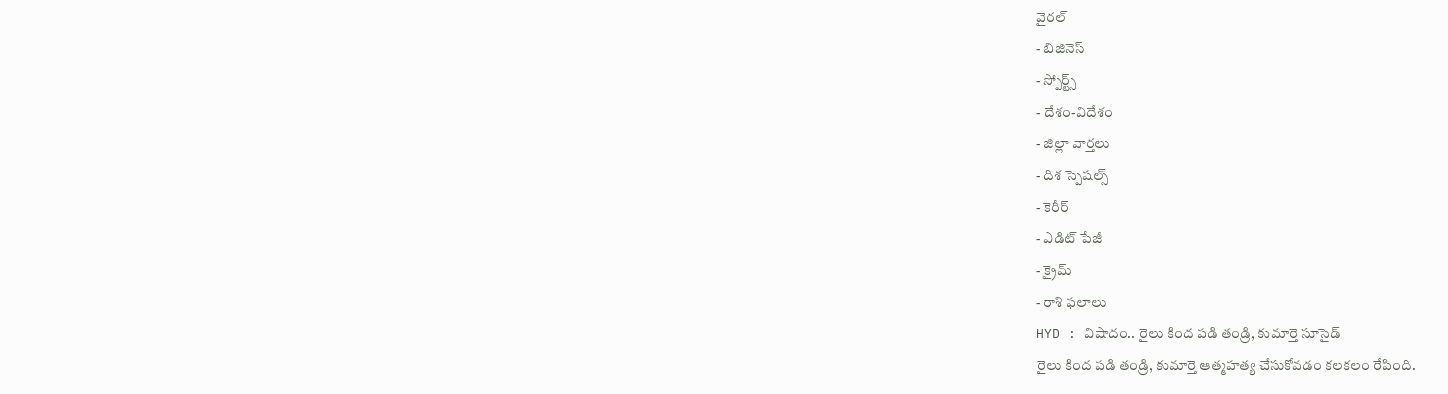వైరల్
- బిజినెస్
- స్పోర్ట్స్
- దేశం-విదేశం
- జిల్లా వార్తలు
- దిశ స్పెషల్స్
- కెరీర్
- ఎడిట్ పేజీ
- క్రైమ్
- రాశి ఫలాలు
HYD : విషాదం.. రైలు కింద పడి తండ్రి, కుమార్తె సూసైడ్
రైలు కింద పడి తండ్రి, కుమార్తె ఆత్మహత్య చేసుకోవడం కలకలం రేపింది.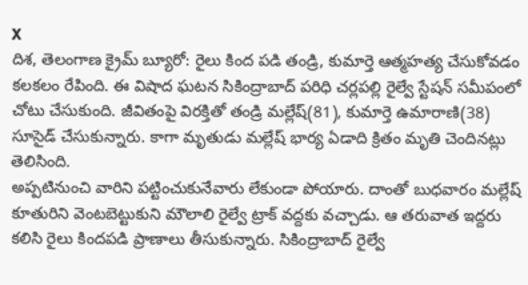X
దిశ, తెలంగాణ క్రైమ్ బ్యూరో: రైలు కింద పడి తండ్రి, కుమార్తె ఆత్మహత్య చేసుకోవడం కలకలం రేపింది. ఈ విషాద ఘటన సికింద్రాబాద్ పరిధి చర్లపల్లి రైల్వే స్టేషన్ సమీపంలో చోటు చేసుకుంది. జీవితంపై విరక్తితో తండ్రి మల్లేష్(81), కుమార్తె ఉమారాణి(38) సూసైడ్ చేసుకున్నారు. కాగా మృతుడు మల్లేష్ భార్య ఏడాది క్రితం మృతి చెందినట్లు తెలిసింది.
అప్పటినుంచి వారిని పట్టించుకునేవారు లేకుండా పోయారు. దాంతో బుధవారం మల్లేష్ కూతురిని వెంటబెట్టుకుని మౌలాలి రైల్వే ట్రాక్ వద్దకు వచ్చాడు. ఆ తరువాత ఇద్దరు కలిసి రైలు కిందపడి ప్రాణాలు తీసుకున్నారు. సికింద్రాబాద్ రైల్వే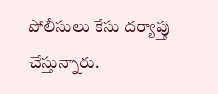పోలీసులు కేసు దర్యాప్తు చేస్తున్నారు.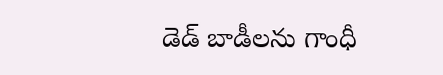డెడ్ బాడీలను గాంధీ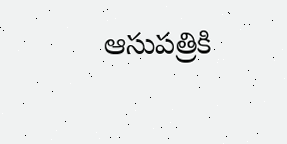ఆసుపత్రికి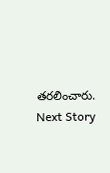తరలించారు.
Next Story